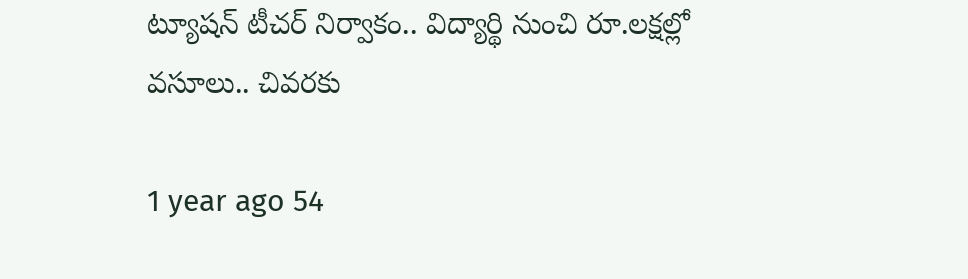ట్యూషన్ టీచర్ నిర్వాకం.. విద్యార్థి నుంచి రూ.లక్షల్లో వసూలు.. చివరకు

1 year ago 54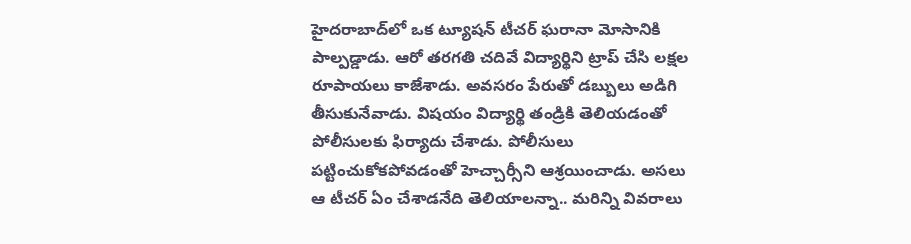హైదరాబాద్‌లో ఒక ట్యూషన్ టీచర్ ఘరానా మోసానికి పాల్పడ్డాడు. ఆరో తరగతి చదివే విద్యార్థిని ట్రాప్ చేసి లక్షల రూపాయలు కాజేశాడు. అవసరం పేరుతో డబ్బులు అడిగి తీసుకునేవాడు. విషయం విద్యార్థి తండ్రికి తెలియడంతో పోలీసులకు ఫిర్యాదు చేశాడు. పోలీసులు పట్టించుకోకపోవడంతో హెచ్చార్సీని ఆశ్రయించాడు. అసలు ఆ టీచర్ ఏం చేశాడనేది తెలియాలన్నా.. మరిన్ని వివరాలు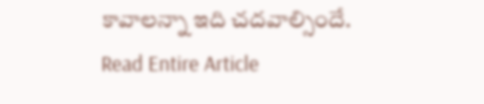కావాలన్నా ఇది చదవాల్సిందే.
Read Entire Article